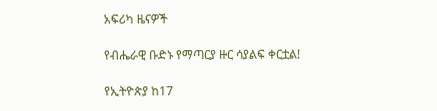አፍሪካ ዜናዎች

የብሔራዊ ቡድኑ የማጣርያ ዙር ሳያልፍ ቀርቷል!

የኢትዮጵያ ከ17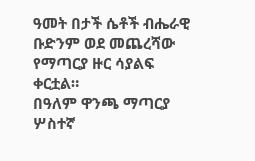ዓመት በታች ሴቶች ብሔራዊ ቡድንም ወደ መጨረሻው የማጣርያ ዙር ሳያልፍ ቀርቷል።
በዓለም ዋንጫ ማጣርያ ሦስተኛ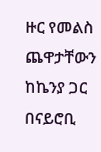ዙር የመልስ ጨዋታቸውን ከኬንያ ጋር በናይሮቢ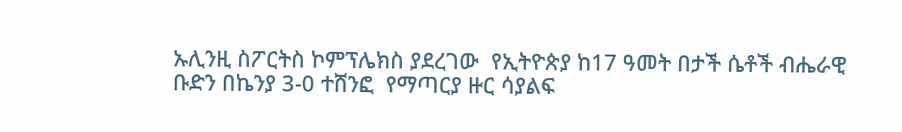ኡሊንዚ ስፖርትስ ኮምፕሌክስ ያደረገው  የኢትዮጵያ ከ17 ዓመት በታች ሴቶች ብሔራዊ ቡድን በኬንያ 3-0 ተሸንፎ  የማጣርያ ዙር ሳያልፍ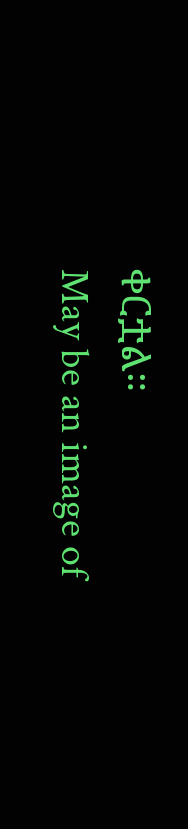ቀርቷል።
May be an image of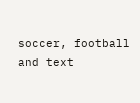soccer, football and text